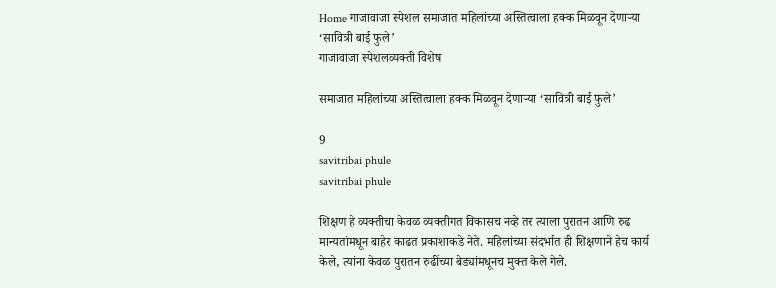Home गाजावाजा स्पेशल समाजात महिलांच्या अस्तित्वाला हक्क मिळवून देणाऱ्या ‘सावित्री बाई फुले’
गाजावाजा स्पेशलव्यक्ती विशेष

समाजात महिलांच्या अस्तित्वाला हक्क मिळवून देणाऱ्या ‘सावित्री बाई फुले’

9
savitribai phule
savitribai phule

शिक्षण हे व्यक्तीचा केवळ व्यक्तीगत विकासच नव्हे तर त्याला पुरातन आणि रुढ मान्यतांमधून बाहेर काढत प्रकाशाकडे नेते. महिलांच्या संदर्भात ही शिक्षणाने हेच कार्य केले, त्यांना केवळ पुरातन रुढींच्या बेड्यांमधूनच मुक्त केले गेले.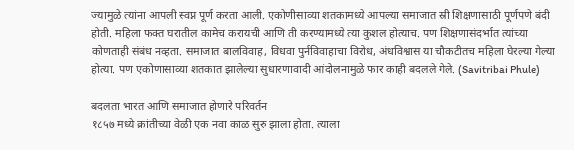ज्यामुळे त्यांना आपली स्वप्न पूर्ण करता आली. एकोणीसाव्या शतकामध्ये आपल्या समाजात स्री शिक्षणासाठी पूर्णपणे बंदी होती. महिला फक्त घरातील कामेच करायची आणि ती करण्यामध्ये त्या कुशल होत्याच. पण शिक्षणासंदर्भात त्यांच्या कोणताही संबंध नव्हता. समाजात बालविवाह, विधवा पुर्नविवाहाचा विरोध, अंधविश्वास या चौकटीतच महिला घेरल्या गेल्या होत्या. पण एकोणासाव्या शतकात झालेल्या सुधारणावादी आंदोलनामुळे फार काही बदलले गेले. (Savitribai Phule)

बदलता भारत आणि समाजात होणारे परिवर्तन
१८५७ मध्ये क्रांतीच्या वेळी एक नवा काळ सुरु झाला होता. त्याला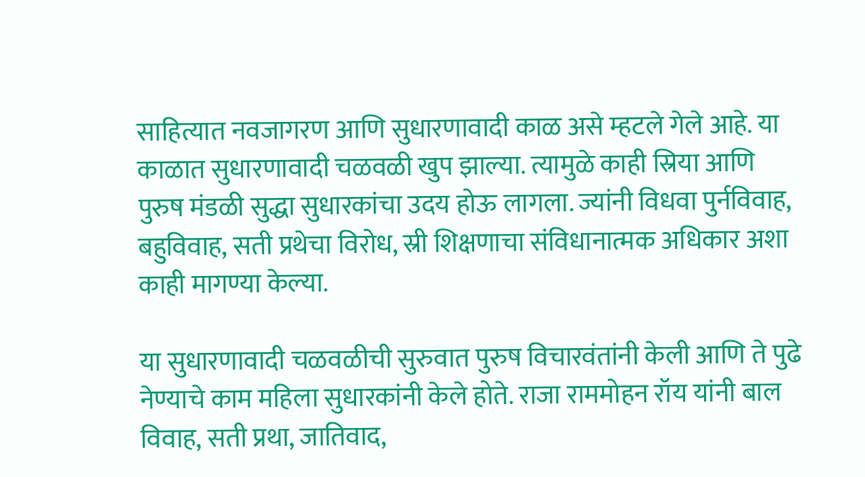साहित्यात नवजागरण आणि सुधारणावादी काळ असे म्हटले गेले आहे. या काळात सुधारणावादी चळवळी खुप झाल्या. त्यामुळे काही स्रिया आणि पुरुष मंडळी सुद्धा सुधारकांचा उदय होऊ लागला. ज्यांनी विधवा पुर्नविवाह, बहुविवाह, सती प्रथेचा विरोध, स्री शिक्षणाचा संविधानात्मक अधिकार अशा काही मागण्या केल्या.

या सुधारणावादी चळवळीची सुरुवात पुरुष विचारवंतांनी केली आणि ते पुढे नेण्याचे काम महिला सुधारकांनी केले होते. राजा राममोहन रॉय यांनी बाल विवाह, सती प्रथा, जातिवाद,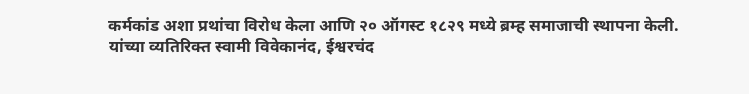कर्मकांड अशा प्रथांचा विरोध केला आणि २० ऑगस्ट १८२९ मध्ये ब्रम्ह समाजाची स्थापना केली. यांच्या व्यतिरिक्त स्वामी विवेकानंद, ईश्वरचंद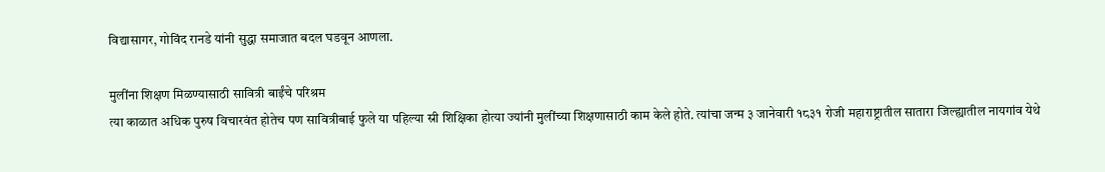विद्यासागर, गोविंद रानडे यांनी सुद्धा समाजात बदल घडवून आणला.

मुलींना शिक्षण मिळण्यासाठी सावित्री बाईंचे परिश्रम
त्या काळात अधिक पुरुष विचारवंत होतेच पण सावित्रीबाई फुले या पहिल्या स्री शिक्षिका होत्या ज्यांनी मुलींच्या शिक्षणासाठी काम केले होते. त्यांचा जन्म ३ जानेवारी १८३१ रोजी महाराष्ट्रातील सातारा जिल्ह्यातील नायगांव येथे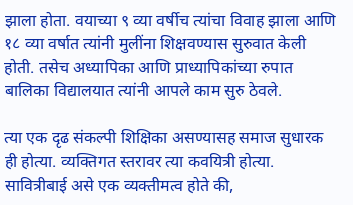झाला होता. वयाच्या ९ व्या वर्षीच त्यांचा विवाह झाला आणि १८ व्या वर्षात त्यांनी मुलींना शिक्षवण्यास सुरुवात केली होती. तसेच अध्यापिका आणि प्राध्यापिकांच्या रुपात बालिका विद्यालयात त्यांनी आपले काम सुरु ठेवले.

त्या एक दृढ संकल्पी शिक्षिका असण्यासह समाज सुधारक ही होत्या. व्यक्तिगत स्तरावर त्या कवयित्री होत्या. सावित्रीबाई असे एक व्यक्तीमत्व होते की,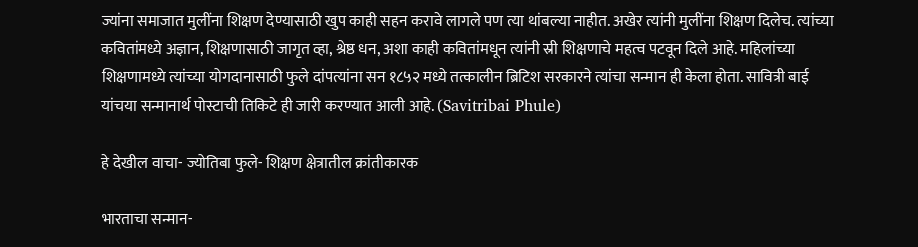ज्यांना समाजात मुलींना शिक्षण देण्यासाठी खुप काही सहन करावे लागले पण त्या थांबल्या नाहीत. अखेर त्यांनी मुलींना शिक्षण दिलेच. त्यांच्या कवितांमध्ये अज्ञान, शिक्षणासाठी जागृत व्हा, श्रेष्ठ धन, अशा काही कवितांमधून त्यांनी स्री शिक्षणाचे महत्व पटवून दिले आहे. महिलांच्या शिक्षणामध्ये त्यांच्या योगदानासाठी फुले दांपत्यांना सन १८५२ मध्ये तत्कालीन ब्रिटिश सरकारने त्यांचा सन्मान ही केला होता. सावित्री बाई यांचया सन्मानार्थ पोस्टाची तिकिटे ही जारी करण्यात आली आहे. (Savitribai Phule)

हे देखील वाचा- ज्योतिबा फुले- शिक्षण क्षेत्रातील क्रांतीकारक

भारताचा सन्मान-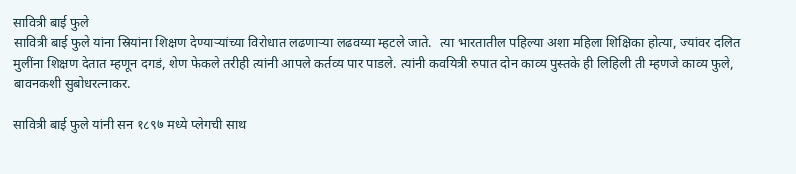सावित्री बाई फुले
सावित्री बाई फुले यांना स्रियांना शिक्षण देण्याऱ्यांच्या विरोधात लढणाऱ्या लढवय्या म्हटले जाते.  त्या भारतातील पहिल्या अशा महिला शिक्षिका होत्या, ज्यांवर दलित मुलींना शिक्षण देतात म्हणून दगडं, शेण फेकले तरीही त्यांनी आपले कर्तव्य पार पाडले. त्यांनी कवयित्री रुपात दोन काव्य पुस्तके ही लिहिली ती म्हणजे काव्य फुले, बावनकशी सुबोधरत्नाकर.

सावित्री बाई फुले यांनी सन १८९७ मध्ये प्लेगची साथ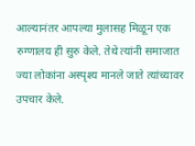आल्यानंतर आपल्या मुलासह मिळून एक रुग्णालय ही सुरु केले. तेथे त्यांनी समाजात ज्या लोकांना अस्पृश्य मानले जाते त्यांच्यावर उपचार केले.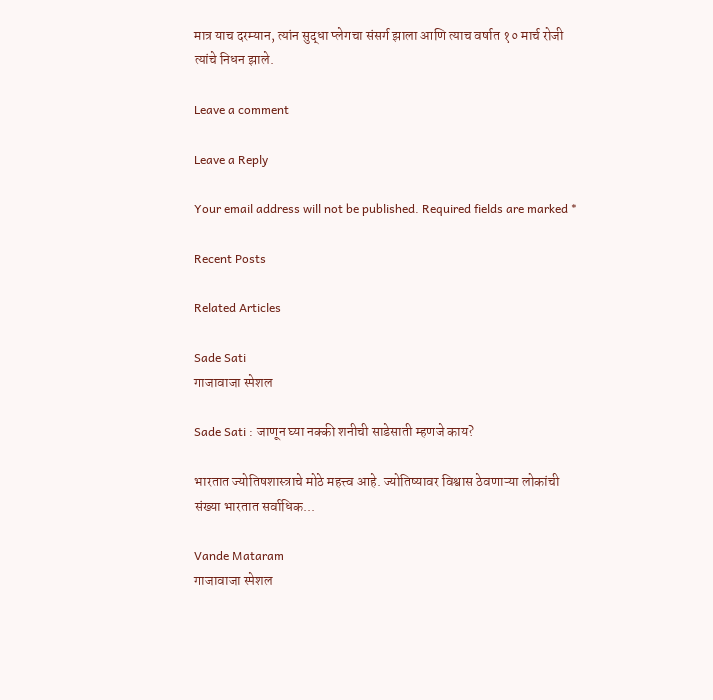मात्र याच दरम्यान, त्यांन सुद्धा प्लेगचा संसर्ग झाला आणि त्याच वर्षात १० मार्च रोजी त्यांचे निधन झाले.

Leave a comment

Leave a Reply

Your email address will not be published. Required fields are marked *

Recent Posts

Related Articles

Sade Sati
गाजावाजा स्पेशल

Sade Sati : जाणून घ्या नक्की शनीची साडेसाती म्हणजे काय?

भारतात ज्योतिषशास्त्राचे मोठे महत्त्व आहे. ज्योतिष्यावर विश्वास ठेवणाऱ्या लोकांची संख्या भारतात सर्वाधिक...

Vande Mataram
गाजावाजा स्पेशल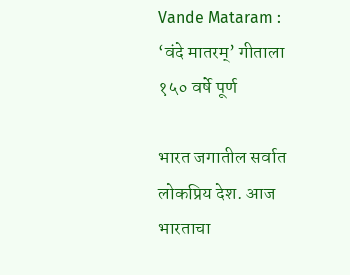Vande Mataram : ‘वंदे मातरम्’ गीताला १५० वर्षे पूर्ण

भारत जगातील सर्वात लोकप्रिय देश. आज भारताचा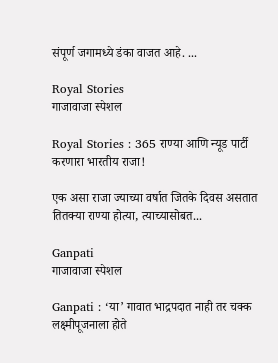संपूर्ण जगामध्ये डंका वाजत आहे. ...

Royal Stories
गाजावाजा स्पेशल

Royal Stories : 365 राण्या आणि न्यूड पार्टी करणारा भारतीय राजा!

एक असा राजा ज्याच्या वर्षात जितके दिवस असतात तितक्या राण्या होत्या, त्याच्यासोबत...

Ganpati
गाजावाजा स्पेशल

Ganpati : ‘या’ गावात भाद्रपदात नाही तर चक्क लक्ष्मीपूजनाला होते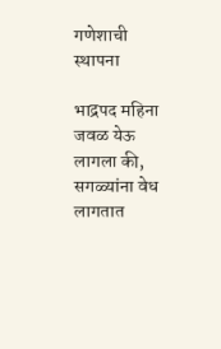गणेशाची स्थापना

भाद्रपद महिना जवळ येऊ लागला की, सगळ्यांना वेध लागतात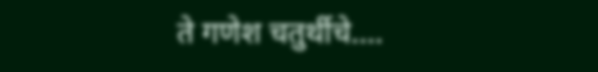ते गणेश चतुर्थीचे....